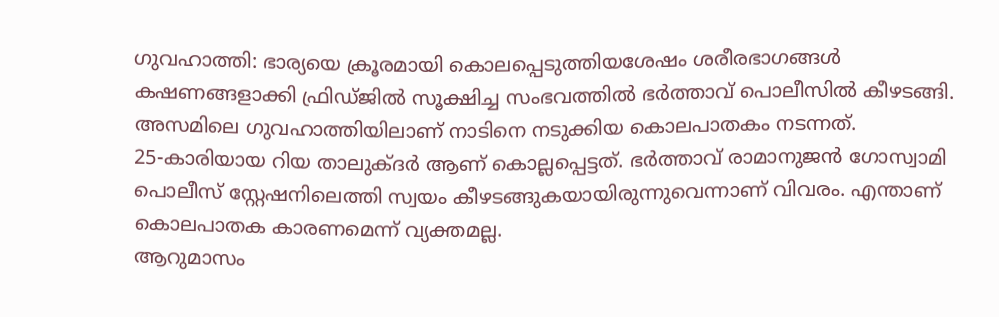ഗുവഹാത്തി: ഭാര്യയെ ക്രൂരമായി കൊലപ്പെടുത്തിയശേഷം ശരീരഭാഗങ്ങൾ കഷണങ്ങളാക്കി ഫ്രിഡ്ജിൽ സൂക്ഷിച്ച സംഭവത്തിൽ ഭർത്താവ് പൊലീസിൽ കീഴടങ്ങി. അസമിലെ ഗുവഹാത്തിയിലാണ് നാടിനെ നടുക്കിയ കൊലപാതകം നടന്നത്.
25-കാരിയായ റിയ താലുക്ദർ ആണ് കൊല്ലപ്പെട്ടത്. ഭർത്താവ് രാമാനുജൻ ഗോസ്വാമി പൊലീസ് സ്റ്റേഷനിലെത്തി സ്വയം കീഴടങ്ങുകയായിരുന്നുവെന്നാണ് വിവരം. എന്താണ് കൊലപാതക കാരണമെന്ന് വ്യക്തമല്ല.
ആറുമാസം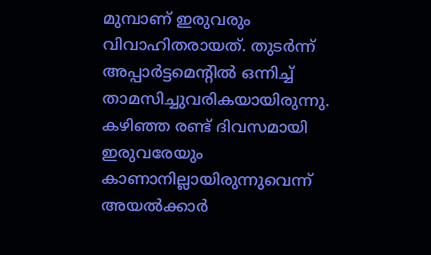മുമ്പാണ് ഇരുവരും വിവാഹിതരായത്. തുടർന്ന് അപ്പാർട്ടമെന്റിൽ ഒന്നിച്ച് താമസിച്ചുവരികയായിരുന്നു. കഴിഞ്ഞ രണ്ട് ദിവസമായി ഇരുവരേയും കാണാനില്ലായിരുന്നുവെന്ന് അയൽക്കാർ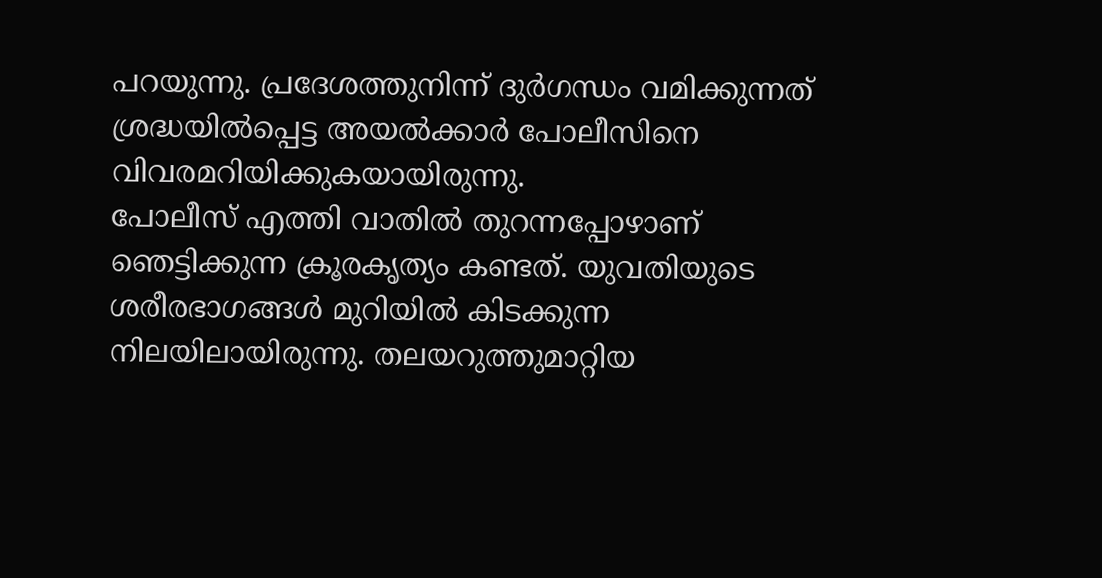പറയുന്നു. പ്രദേശത്തുനിന്ന് ദുർഗന്ധം വമിക്കുന്നത് ശ്രദ്ധയിൽപ്പെട്ട അയൽക്കാർ പോലീസിനെ വിവരമറിയിക്കുകയായിരുന്നു.
പോലീസ് എത്തി വാതിൽ തുറന്നപ്പോഴാണ് ഞെട്ടിക്കുന്ന ക്രൂരകൃത്യം കണ്ടത്. യുവതിയുടെ ശരീരഭാഗങ്ങൾ മുറിയിൽ കിടക്കുന്ന നിലയിലായിരുന്നു. തലയറുത്തുമാറ്റിയ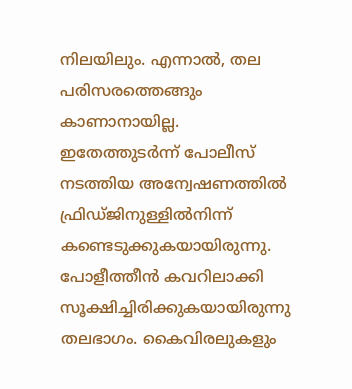നിലയിലും. എന്നാൽ, തല പരിസരത്തെങ്ങും കാണാനായില്ല. ഇതേത്തുടർന്ന് പോലീസ് നടത്തിയ അന്വേഷണത്തിൽ ഫ്രിഡ്ജിനുള്ളിൽനിന്ന് കണ്ടെടുക്കുകയായിരുന്നു. പോളീത്തീൻ കവറിലാക്കി സൂക്ഷിച്ചിരിക്കുകയായിരുന്നു തലഭാഗം. കൈവിരലുകളും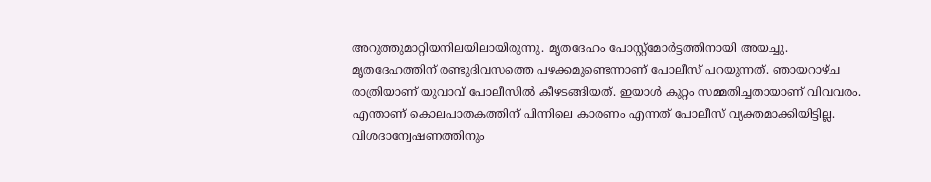അറുത്തുമാറ്റിയനിലയിലായിരുന്നു. മൃതദേഹം പോസ്റ്റ്മോർട്ടത്തിനായി അയച്ചു.
മൃതദേഹത്തിന് രണ്ടുദിവസത്തെ പഴക്കമുണ്ടെന്നാണ് പോലീസ് പറയുന്നത്. ഞായറാഴ്ച രാത്രിയാണ് യുവാവ് പോലീസിൽ കീഴടങ്ങിയത്. ഇയാൾ കുറ്റം സമ്മതിച്ചതായാണ് വിവവരം. എന്താണ് കൊലപാതകത്തിന് പിന്നിലെ കാരണം എന്നത് പോലീസ് വ്യക്തമാക്കിയിട്ടില്ല.
വിശദാന്വേഷണത്തിനും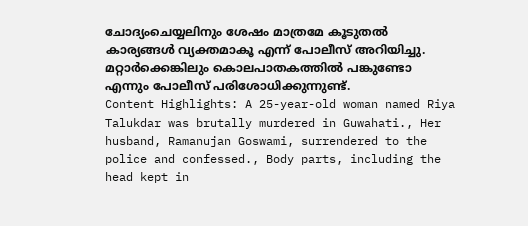ചോദ്യംചെയ്യലിനും ശേഷം മാത്രമേ കൂടുതൽ കാര്യങ്ങൾ വ്യക്തമാകൂ എന്ന് പോലീസ് അറിയിച്ചു. മറ്റാർക്കെങ്കിലും കൊലപാതകത്തിൽ പങ്കുണ്ടോ എന്നും പോലീസ് പരിശോധിക്കുന്നുണ്ട്.
Content Highlights: A 25-year-old woman named Riya Talukdar was brutally murdered in Guwahati., Her husband, Ramanujan Goswami, surrendered to the police and confessed., Body parts, including the head kept in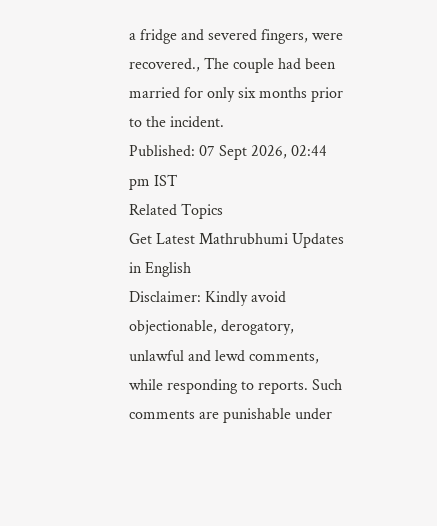a fridge and severed fingers, were recovered., The couple had been married for only six months prior to the incident.
Published: 07 Sept 2026, 02:44 pm IST
Related Topics
Get Latest Mathrubhumi Updates in English
Disclaimer: Kindly avoid objectionable, derogatory, unlawful and lewd comments, while responding to reports. Such comments are punishable under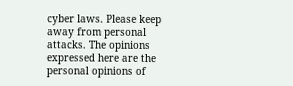cyber laws. Please keep away from personal attacks. The opinions expressed here are the personal opinions of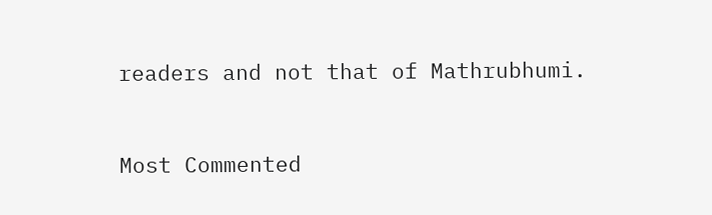readers and not that of Mathrubhumi.



Most Commented